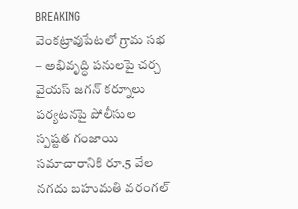BREAKING
వెంకట్రావుపేటలో గ్రామ సభ – అభివృద్ధి పనులపై చర్చ వైయస్ జగన్ కర్నూలు పర్యటనపై పోలీసుల స్పష్టత గంజాయి సమాచారానికి రూ.5 వేల నగదు బహుమతి వరంగల్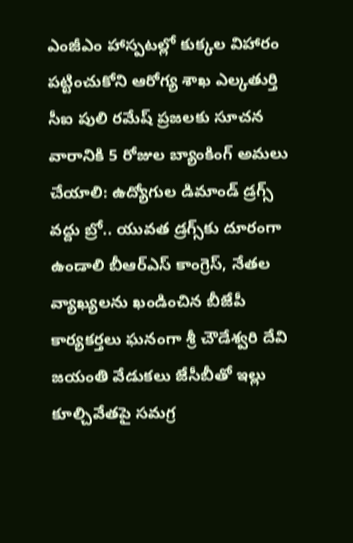ఎంజీఎం హాస్పటల్లో కుక్కల విహారం పట్టించుకోని ఆరోగ్య శాఖ ఎల్కతుర్తి సీఐ పులి రమేష్ ప్రజలకు సూచన వారానికి 5 రోజుల బ్యాంకింగ్ అమలు చేయాలి: ఉద్యోగుల డిమాండ్ డ్రగ్స్ వద్దు బ్రో.. యువత డ్రగ్స్‌కు దూరంగా ఉండాలి బీఆర్ఎస్ కాంగ్రెస్, నేతల వ్యాఖ్యలను ఖండించిన బీజేపీ కార్యకర్తలు ఘనంగా శ్రీ చౌడేశ్వరి దేవి జయంతి వేడుకలు జేసీబీతో ఇల్లు కూల్చివేతపై సమగ్ర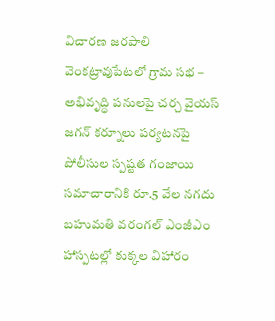విచారణ జరపాలి వెంకట్రావుపేటలో గ్రామ సభ – అభివృద్ధి పనులపై చర్చ వైయస్ జగన్ కర్నూలు పర్యటనపై పోలీసుల స్పష్టత గంజాయి సమాచారానికి రూ.5 వేల నగదు బహుమతి వరంగల్ ఎంజీఎం హాస్పటల్లో కుక్కల విహారం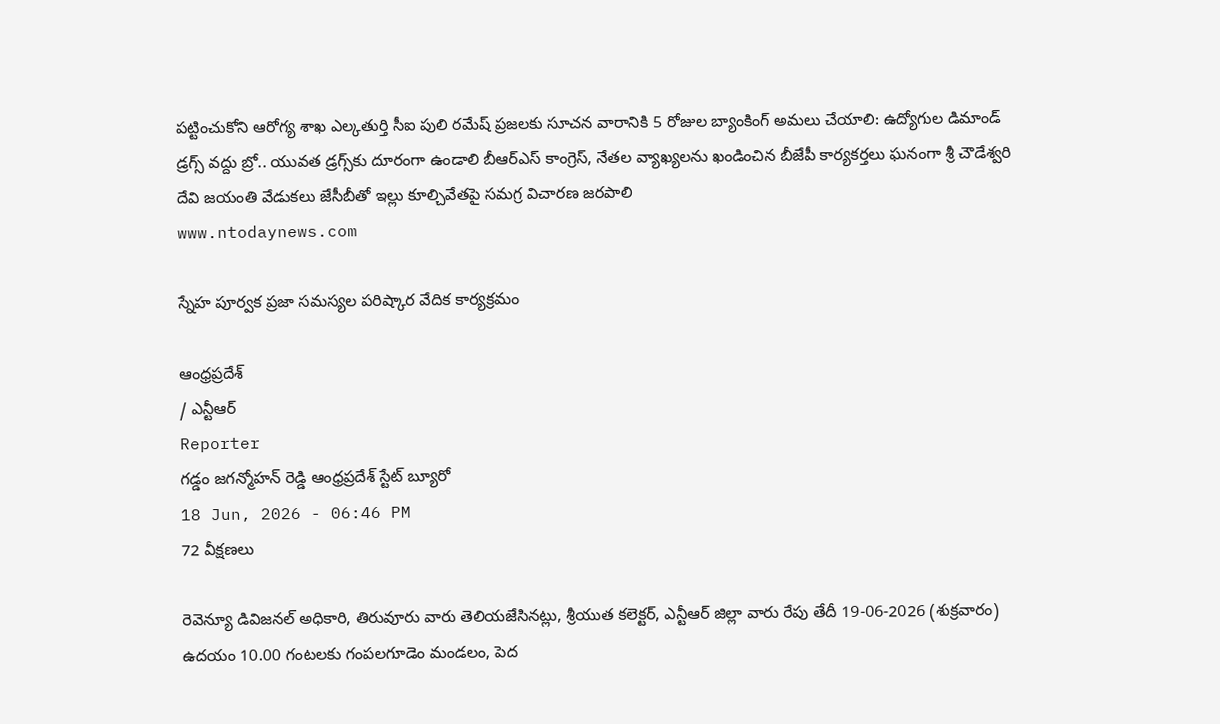పట్టించుకోని ఆరోగ్య శాఖ ఎల్కతుర్తి సీఐ పులి రమేష్ ప్రజలకు సూచన వారానికి 5 రోజుల బ్యాంకింగ్ అమలు చేయాలి: ఉద్యోగుల డిమాండ్ డ్రగ్స్ వద్దు బ్రో.. యువత డ్రగ్స్‌కు దూరంగా ఉండాలి బీఆర్ఎస్ కాంగ్రెస్, నేతల వ్యాఖ్యలను ఖండించిన బీజేపీ కార్యకర్తలు ఘనంగా శ్రీ చౌడేశ్వరి దేవి జయంతి వేడుకలు జేసీబీతో ఇల్లు కూల్చివేతపై సమగ్ర విచారణ జరపాలి
www.ntodaynews.com

స్నేహ పూర్వక ప్రజా సమస్యల పరిష్కార వేదిక కార్యక్రమం

ఆంధ్రప్రదేశ్
/ ఎన్టీఆర్
Reporter
గడ్డం జగన్మోహన్ రెడ్డి ఆంధ్రప్రదేశ్ స్టేట్ బ్యూరో
18 Jun, 2026 - 06:46 PM
72 వీక్షణలు

రెవెన్యూ డివిజనల్ అధికారి, తిరువూరు వారు తెలియజేసినట్లు, శ్రీయుత కలెక్టర్, ఎన్టీఆర్ జిల్లా వారు రేపు తేదీ 19-06-2026 (శుక్రవారం) ఉదయం 10.00 గంటలకు గంపలగూడెం మండలం, పెద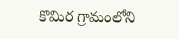కొమిర గ్రామంలోని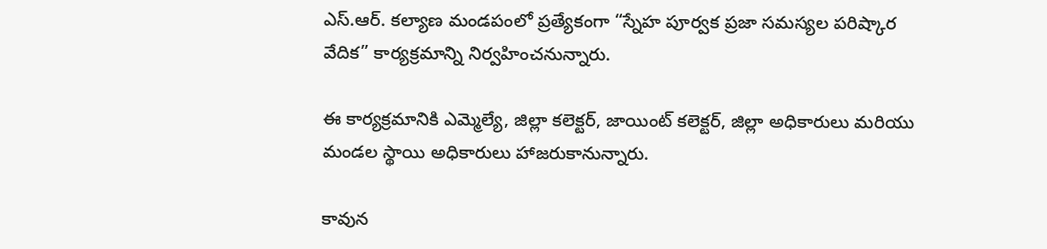ఎస్.ఆర్. కల్యాణ మండపంలో ప్రత్యేకంగా “స్నేహ పూర్వక ప్రజా సమస్యల పరిష్కార వేదిక” కార్యక్రమాన్ని నిర్వహించనున్నారు.

ఈ కార్యక్రమానికి ఎమ్మెల్యే, జిల్లా కలెక్టర్, జాయింట్ కలెక్టర్, జిల్లా అధికారులు మరియు మండల స్థాయి అధికారులు హాజరుకానున్నారు.

కావున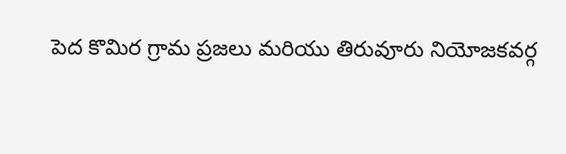పెద కొమిర గ్రామ ప్రజలు మరియు తిరువూరు నియోజకవర్గ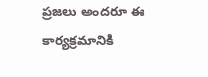ప్రజలు అందరూ ఈ కార్యక్రమానికి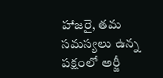హాజరై, తమ సమస్యలు ఉన్న పక్షంలో అర్జీ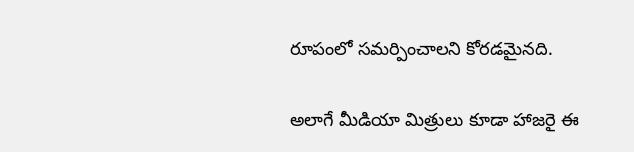రూపంలో సమర్పించాలని కోరడమైనది.

అలాగే మీడియా మిత్రులు కూడా హాజరై ఈ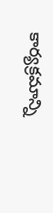కార్యక్రమాన్ని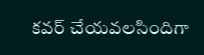కవర్ చేయవలసిందిగా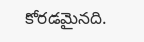కోరడమైనది.